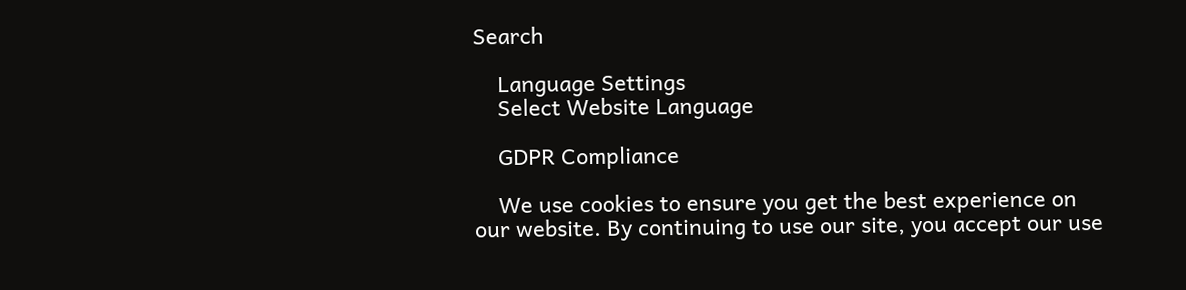Search

    Language Settings
    Select Website Language

    GDPR Compliance

    We use cookies to ensure you get the best experience on our website. By continuing to use our site, you accept our use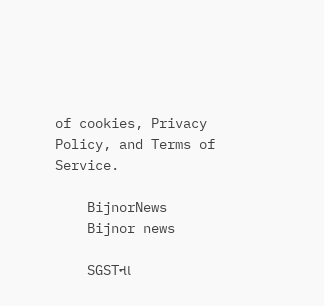of cookies, Privacy Policy, and Terms of Service.

    BijnorNews
    Bijnor news

    SGSTના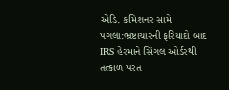એડિ. કમિશનર સામે પગલા:ભ્રષ્ટાચારની ફરિયાદો બાદ IRS હેરમાને સિંગલ ઓર્ડરથી તત્કાળ પરત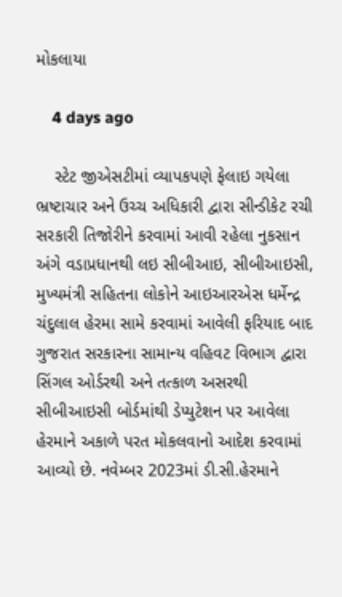મોકલાયા

    4 days ago

    સ્ટેટ જીએસટીમાં વ્યાપકપણે ફેલાઇ ગયેલા ભ્રષ્ટાચાર અને ઉચ્ચ અધિકારી દ્વારા સીન્ડીકેટ રચી સરકારી તિજોરીને કરવામાં આવી રહેલા નુકસાન અંગે વડાપ્રધાનથી લઇ સીબીઆઇ, સીબીઆઇસી, મુખ્યમંત્રી સહિતના લોકોને આઇઆરએસ ધર્મેન્દ્ર ચંદુલાલ હેરમા સામે કરવામાં આવેલી ફરિયાદ બાદ ગુજરાત સરકારના સામાન્ય વહિવટ વિભાગ દ્વારા સિંગલ ઓર્ડરથી અને તત્કાળ અસરથી સીબીઆઇસી બોર્ડમાંથી ડેપ્યુટેશન પર આવેલા હેરમાને અકાળે પરત મોકલવાનો આદેશ કરવામાં આવ્યો છે. નવેમ્બર 2023માં ડી.સી.હેરમાને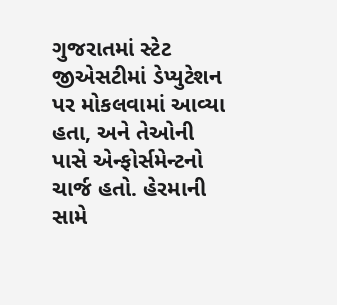ગુજરાતમાં સ્ટેટ જીએસટીમાં ડેપ્યુટેશન પર મોકલવામાં આવ્યા હતા, અને તેઓની પાસે એન્ફોર્સમેન્ટનો ચાર્જ હતો. હેરમાની સામે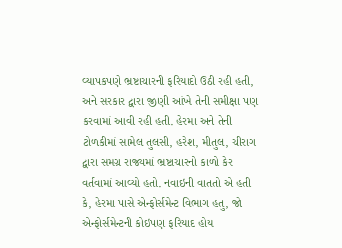વ્યાપકપણે ભ્રષ્ટાચારની ફરિયાદો ઉઠી રહી હતી, અને સરકાર દ્વારા જીણી આંખે તેની સમીક્ષા પણ કરવામાં આવી રહી હતી. હેરમા અને તેની ટોળકીમાં સામેલ તુલસી, હરેશ, મીતુલ, ચીરાગ દ્વારા સમગ્ર રાજ્યમાં ભ્રષ્ટાચારનો કાળો કેર વર્તવામાં આવ્યો હતો. નવાઇની વાતતો એ હતી કે, હેરમા પાસે એન્ફોર્સમેન્ટ વિભાગ હતુ, જો એન્ફોર્સમેન્ટની કોઇપણ ફરિયાદ હોય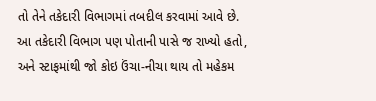તો તેને તકેદારી વિભાગમાં તબદીલ કરવામાં આવે છે. આ તકેદારી વિભાગ પણ પોતાની પાસે જ રાખ્યો હતો, અને સ્ટાફમાંથી જો કોઇ ઉંચા-નીચા થાય તો મહેકમ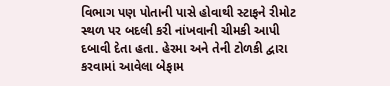વિભાગ પણ પોતાની પાસે હોવાથી સ્ટાફને રીમોટ સ્થળ પર બદલી કરી નાંખવાની ચીમકી આપી દબાવી દેતા હતા. હેરમા અને તેની ટોળકી દ્વારા કરવામાં આવેલા બેફામ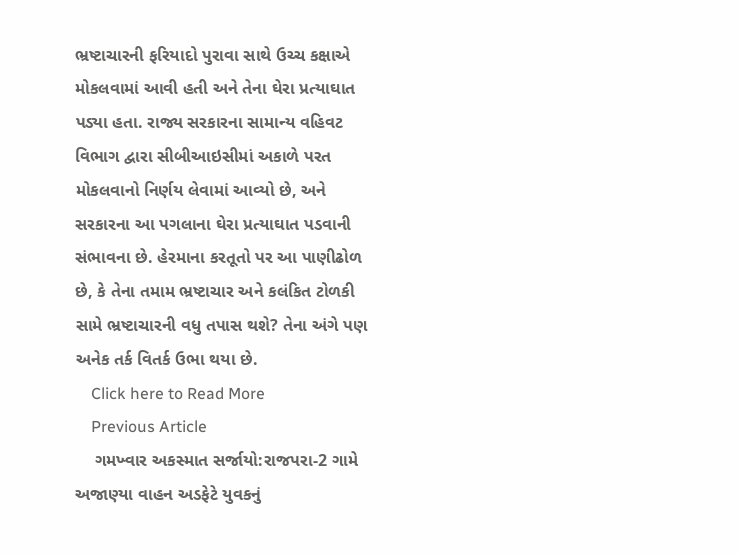ભ્રષ્ટાચારની ફરિયાદો પુરાવા સાથે ઉચ્ચ કક્ષાએ મોકલવામાં આવી હતી અને તેના ઘેરા પ્રત્યાઘાત પડ્યા હતા. રાજ્ય સરકારના સામાન્ય વહિવટ વિભાગ દ્વારા સીબીઆઇસીમાં અકાળે પરત મોકલવાનો નિર્ણય લેવામાં આવ્યો છે, અને સરકારના આ પગલાના ઘેરા પ્રત્યાઘાત પડવાની સંભાવના છે. હેરમાના કરતૂતો પર આ પાણીઢોળ છે, કે તેના તમામ ભ્રષ્ટાચાર અને કલંકિત ટોળકી સામે ભ્રષ્ટાચારની વધુ તપાસ થશે? તેના અંગે પણ અનેક તર્ક વિતર્ક ઉભા થયા છે.
    Click here to Read More
    Previous Article
    ગમખ્વાર અકસ્માત સર્જાયો:રાજપરા-2 ગામે અજાણ્યા વાહન અડફેટે યુવકનું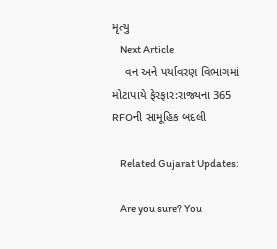મૃત્યુ
    Next Article
    વન અને પર્યાવરણ વિભાગમાં મોટાપાયે ફેરફાર:રાજ્યના 365 RFOની સામૂહિક બદલી

    Related Gujarat Updates:

    Are you sure? You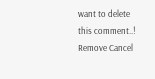want to delete this comment..! Remove Cancel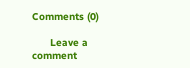Comments (0)

      Leave a comment